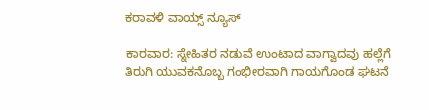ಕರಾವಳಿ ವಾಯ್ಸ್ ನ್ಯೂಸ್

ಕಾರವಾರ: ಸ್ನೇಹಿತರ ನಡುವೆ ಉಂಟಾದ ವಾಗ್ವಾದವು ಹಲ್ಲೆಗೆ ತಿರುಗಿ ಯುವಕನೊಬ್ಬ ಗಂಭೀರವಾಗಿ ಗಾಯಗೊಂಡ ಘಟನೆ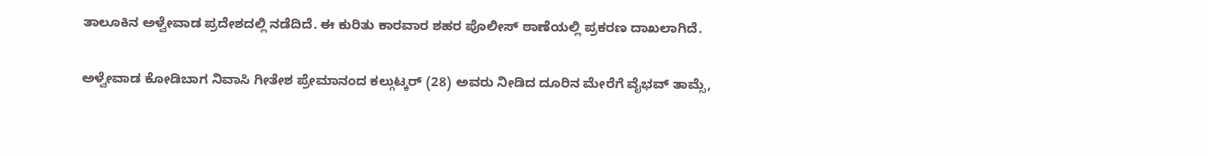ತಾಲೂಕಿನ ಅಳ್ವೇವಾಡ ಪ್ರದೇಶದಲ್ಲಿ ನಡೆದಿದೆ. ಈ ಕುರಿತು ಕಾರವಾರ ಶಹರ ಪೊಲೀಸ್ ಠಾಣೆಯಲ್ಲಿ ಪ್ರಕರಣ ದಾಖಲಾಗಿದೆ.

ಅಳ್ವೇವಾಡ ಕೋಡಿಬಾಗ ನಿವಾಸಿ ಗೀತೇಶ ಪ್ರೇಮಾನಂದ ಕಲ್ಗುಟ್ಕರ್ (28) ಅವರು ನೀಡಿದ ದೂರಿನ ಮೇರೆಗೆ ವೈಭವ್ ತಾಮ್ಸೆ,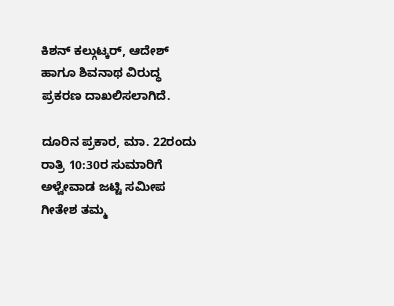ಕಿಶನ್ ಕಲ್ಗುಟ್ಕರ್, ಆದೇಶ್ ಹಾಗೂ ಶಿವನಾಥ ವಿರುದ್ಧ ಪ್ರಕರಣ ದಾಖಲಿಸಲಾಗಿದೆ.

ದೂರಿನ ಪ್ರಕಾರ, ಮಾ. 22ರಂದು ರಾತ್ರಿ 10:30ರ ಸುಮಾರಿಗೆ ಅಳ್ವೇವಾಡ ಜಟ್ಟಿ ಸಮೀಪ ಗೀತೇಶ ತಮ್ಮ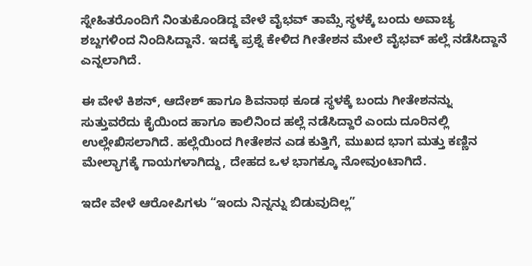ಸ್ನೇಹಿತರೊಂದಿಗೆ ನಿಂತುಕೊಂಡಿದ್ದ ವೇಳೆ ವೈಭವ್ ತಾಮ್ಸೆ ಸ್ಥಳಕ್ಕೆ ಬಂದು ಅವಾಚ್ಯ ಶಬ್ದಗಳಿಂದ ನಿಂದಿಸಿದ್ದಾನೆ. ಇದಕ್ಕೆ ಪ್ರಶ್ನೆ ಕೇಳಿದ ಗೀತೇಶನ ಮೇಲೆ ವೈಭವ್ ಹಲ್ಲೆ ನಡೆಸಿದ್ದಾನೆ ಎನ್ನಲಾಗಿದೆ.

ಈ ವೇಳೆ ಕಿಶನ್, ಆದೇಶ್ ಹಾಗೂ ಶಿವನಾಥ ಕೂಡ ಸ್ಥಳಕ್ಕೆ ಬಂದು ಗೀತೇಶನನ್ನು ಸುತ್ತುವರೆದು ಕೈಯಿಂದ ಹಾಗೂ ಕಾಲಿನಿಂದ ಹಲ್ಲೆ ನಡೆಸಿದ್ದಾರೆ ಎಂದು ದೂರಿನಲ್ಲಿ ಉಲ್ಲೇಖಿಸಲಾಗಿದೆ. ಹಲ್ಲೆಯಿಂದ ಗೀತೇಶನ ಎಡ ಕುತ್ತಿಗೆ, ಮುಖದ ಭಾಗ ಮತ್ತು ಕಣ್ಣಿನ ಮೇಲ್ಭಾಗಕ್ಕೆ ಗಾಯಗಳಾಗಿದ್ದು, ದೇಹದ ಒಳ ಭಾಗಕ್ಕೂ ನೋವುಂಟಾಗಿದೆ.

ಇದೇ ವೇಳೆ ಆರೋಪಿಗಳು “ಇಂದು ನಿನ್ನನ್ನು ಬಿಡುವುದಿಲ್ಲ”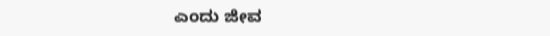ಎಂದು ಜೀವ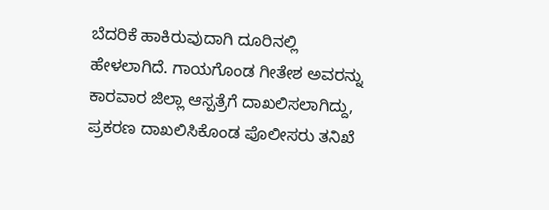ಬೆದರಿಕೆ ಹಾಕಿರುವುದಾಗಿ ದೂರಿನಲ್ಲಿ ಹೇಳಲಾಗಿದೆ. ಗಾಯಗೊಂಡ ಗೀತೇಶ ಅವರನ್ನು ಕಾರವಾರ ಜಿಲ್ಲಾ ಆಸ್ಪತ್ರೆಗೆ ದಾಖಲಿಸಲಾಗಿದ್ದು, ಪ್ರಕರಣ ದಾಖಲಿಸಿಕೊಂಡ ಪೊಲೀಸರು ತನಿಖೆ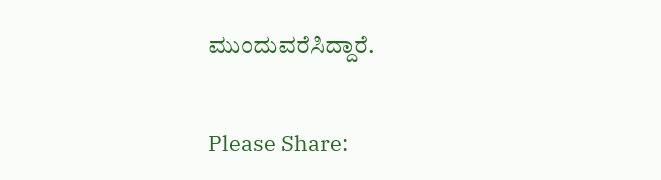ಮುಂದುವರೆಸಿದ್ದಾರೆ.

Please Share: